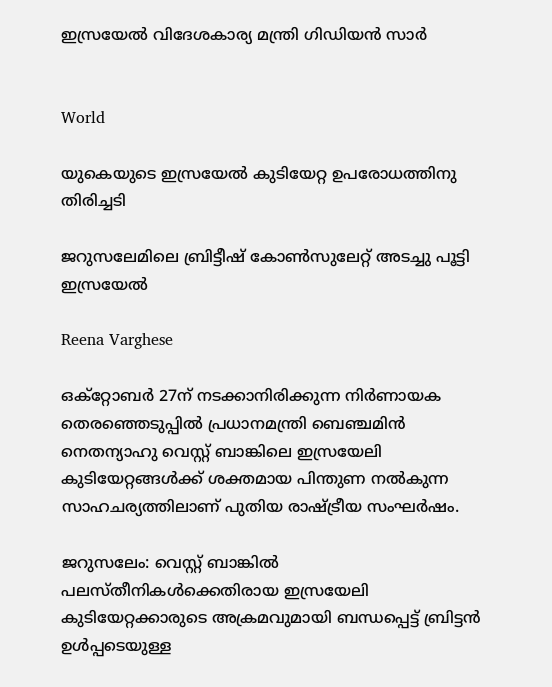ഇസ്രയേൽ വിദേശകാര്യ മന്ത്രി ഗിഡിയൻ സാർ


World

യുകെയുടെ ഇസ്രയേൽ കുടിയേറ്റ ഉപരോധത്തിനു തിരിച്ചടി

ജറുസലേമിലെ ബ്രിട്ടീഷ് കോൺസുലേറ്റ് അടച്ചു പൂട്ടി ഇസ്രയേൽ

Reena Varghese

ഒക്റ്റോബര്‍ 27ന് നടക്കാനിരിക്കുന്ന നിര്‍ണായക തെരഞ്ഞെടുപ്പില്‍ പ്രധാനമന്ത്രി ബെഞ്ചമിന്‍ നെതന്യാഹു വെസ്റ്റ് ബാങ്കിലെ ഇസ്രയേലി കുടിയേറ്റങ്ങള്‍ക്ക് ശക്തമായ പിന്തുണ നല്‍കുന്ന സാഹചര്യത്തിലാണ് പുതിയ രാഷ്ട്രീയ സംഘര്‍ഷം.

ജറുസലേം: വെസ്റ്റ് ബാങ്കിൽ പലസ്തീനികൾക്കെതിരായ ഇസ്രയേലി കുടിയേറ്റക്കാരുടെ അക്രമവുമായി ബന്ധപ്പെട്ട് ബ്രിട്ടൻ ഉൾപ്പടെയുള്ള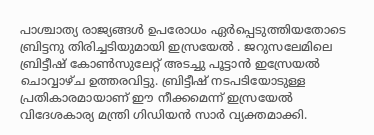പാശ്ചാത്യ രാജ്യങ്ങൾ ഉപരോധം ഏർപ്പെടുത്തിയതോടെ ബ്രിട്ടനു തിരിച്ചടിയുമായി ഇസ്രയേൽ . ജറുസലേമിലെ ബ്രിട്ടീഷ് കോൺസുലേറ്റ് അടച്ചു പൂട്ടാൻ ഇസ്രേയൽ ചൊവ്വാഴ്ച ഉത്തരവിട്ടു. ബ്രിട്ടീഷ് നടപടിയോടുള്ള പ്രതികാരമായാണ് ഈ നീക്കമെന്ന് ഇസ്രയേൽ വിദേശകാര്യ മന്ത്രി ഗിഡിയൻ സാർ വ്യക്തമാക്കി.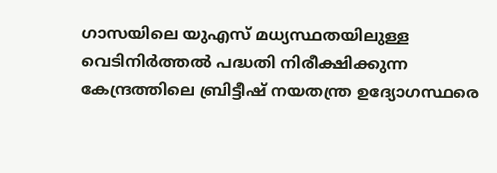ഗാസയിലെ യുഎസ് മധ്യസ്ഥതയിലുള്ള വെടിനിർത്തൽ പദ്ധതി നിരീക്ഷിക്കുന്ന കേന്ദ്രത്തിലെ ബ്രിട്ടീഷ് നയതന്ത്ര ഉദ്യോഗസ്ഥരെ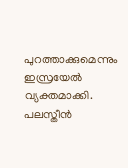പുറത്താക്കുമെന്നും ഇസ്രയേൽ വ്യക്തമാക്കി. പലസ്തീൻ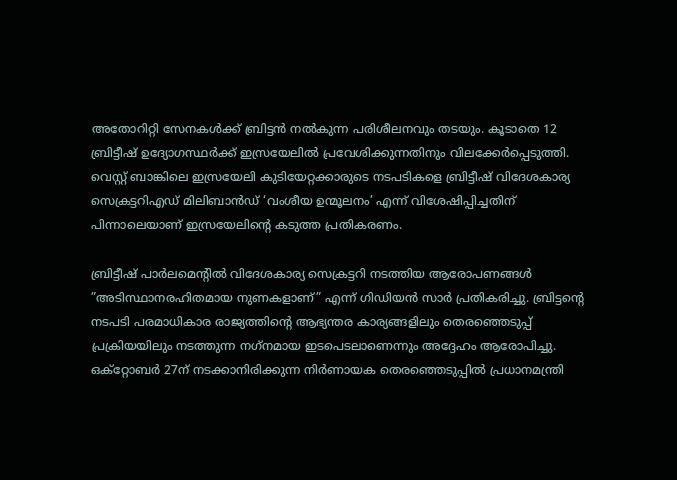അതോറിറ്റി സേനകൾക്ക് ബ്രിട്ടൻ നൽകുന്ന പരിശീലനവും തടയും. കൂടാതെ 12 ബ്രിട്ടീഷ് ഉദ്യോഗസ്ഥർക്ക് ഇസ്രയേലിൽ പ്രവേശിക്കുന്നതിനും വിലക്കേർപ്പെടുത്തി. വെസ്റ്റ് ബാങ്കിലെ ഇസ്രയേലി കുടിയേറ്റക്കാരുടെ നടപടികളെ ബ്രിട്ടീഷ് വിദേശകാര്യ സെക്രട്ടറിഎഡ് മിലിബാന്‍ഡ് ‘വംശീയ ഉന്മൂലനം’ എന്ന് വിശേഷിപ്പിച്ചതിന് പിന്നാലെയാണ് ഇസ്രയേലിന്‍റെ കടുത്ത പ്രതികരണം.

ബ്രിട്ടീഷ് പാര്‍ലമെന്‍റില്‍ വിദേശകാര്യ സെക്രട്ടറി നടത്തിയ ആരോപണങ്ങള്‍ ”അടിസ്ഥാനരഹിതമായ നുണകളാണ്” എന്ന് ഗിഡിയന്‍ സാര്‍ പ്രതികരിച്ചു. ബ്രിട്ടന്‍റെ നടപടി പരമാധികാര രാജ്യത്തിന്‍റെ ആഭ്യന്തര കാര്യങ്ങളിലും തെരഞ്ഞെടുപ്പ് പ്രക്രിയയിലും നടത്തുന്ന നഗ്‌നമായ ഇടപെടലാണെന്നും അദ്ദേഹം ആരോപിച്ചു. ഒക്റ്റോബര്‍ 27ന് നടക്കാനിരിക്കുന്ന നിര്‍ണായക തെരഞ്ഞെടുപ്പില്‍ പ്രധാനമന്ത്രി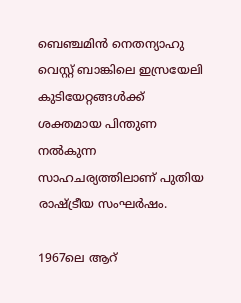ബെഞ്ചമിന്‍ നെതന്യാഹു വെസ്റ്റ് ബാങ്കിലെ ഇസ്രയേലി കുടിയേറ്റങ്ങള്‍ക്ക് ശക്തമായ പിന്തുണ നല്‍കുന്ന സാഹചര്യത്തിലാണ് പുതിയ രാഷ്ട്രീയ സംഘര്‍ഷം.

1967ലെ ആറ്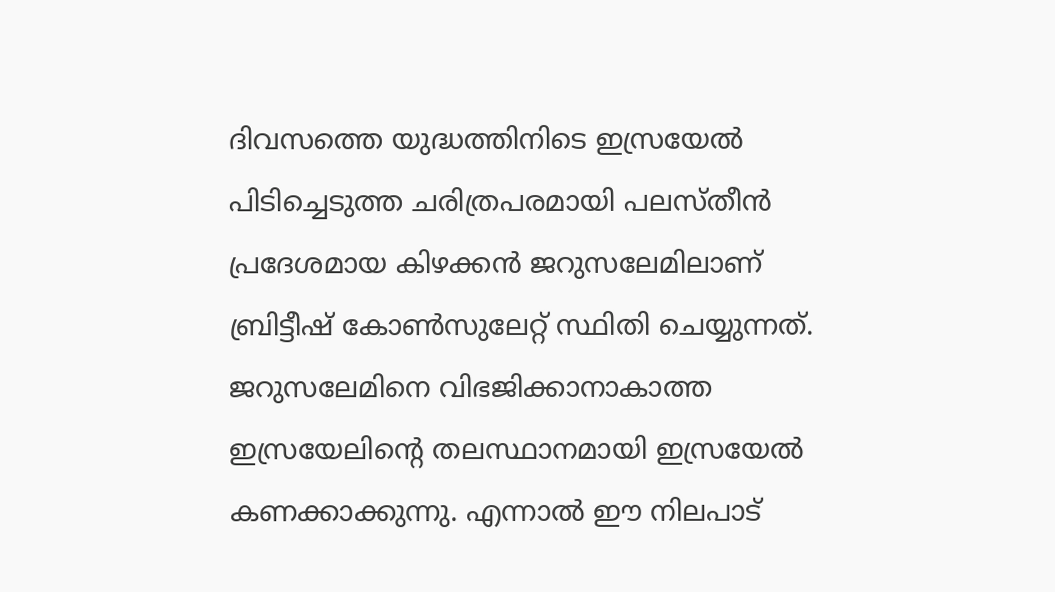ദിവസത്തെ യുദ്ധത്തിനിടെ ഇസ്രയേല്‍ പിടിച്ചെടുത്ത ചരിത്രപരമായി പലസ്തീന്‍ പ്രദേശമായ കിഴക്കന്‍ ജറുസലേമിലാണ് ബ്രിട്ടീഷ് കോണ്‍സുലേറ്റ് സ്ഥിതി ചെയ്യുന്നത്. ജറുസലേമിനെ വിഭജിക്കാനാകാത്ത ഇസ്രയേലിന്‍റെ തലസ്ഥാനമായി ഇസ്രയേല്‍ കണക്കാക്കുന്നു. എന്നാല്‍ ഈ നിലപാട്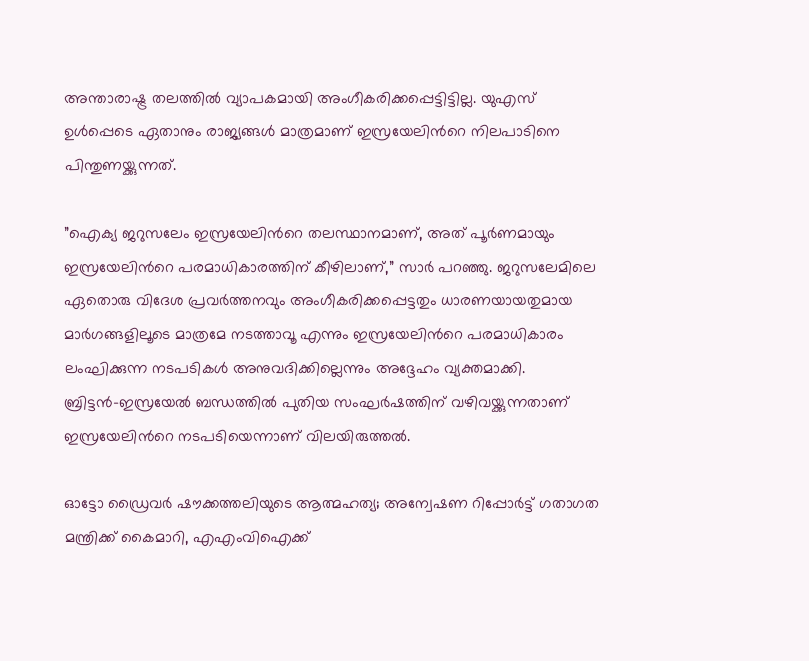അന്താരാഷ്ട്ര തലത്തില്‍ വ്യാപകമായി അംഗീകരിക്കപ്പെട്ടിട്ടില്ല. യുഎസ് ഉള്‍പ്പെടെ ഏതാനും രാജ്യങ്ങള്‍ മാത്രമാണ് ഇസ്രയേലിന്‍റെ നിലപാടിനെ പിന്തുണയ്ക്കുന്നത്.

”ഐക്യ ജറുസലേം ഇസ്രയേലിന്‍റെ തലസ്ഥാനമാണ്, അത് പൂര്‍ണമായും ഇസ്രയേലിന്‍റെ പരമാധികാരത്തിന് കീഴിലാണ്,” സാര്‍ പറഞ്ഞു. ജറുസലേമിലെ ഏതൊരു വിദേശ പ്രവര്‍ത്തനവും അംഗീകരിക്കപ്പെട്ടതും ധാരണയായതുമായ മാര്‍ഗങ്ങളിലൂടെ മാത്രമേ നടത്താവൂ എന്നും ഇസ്രയേലിന്‍റെ പരമാധികാരം ലംഘിക്കുന്ന നടപടികള്‍ അനുവദിക്കില്ലെന്നും അദ്ദേഹം വ്യക്തമാക്കി. ബ്രിട്ടന്‍-ഇസ്രയേല്‍ ബന്ധത്തില്‍ പുതിയ സംഘര്‍ഷത്തിന് വഴിവയ്ക്കുന്നതാണ് ഇസ്രയേലിന്‍റെ നടപടിയെന്നാണ് വിലയിരുത്തല്‍.

ഓട്ടോ ഡ്രൈവർ ഷൗക്കത്തലിയുടെ ആത്മഹത‍്യ; അന്വേഷണ റിപ്പോർട്ട് ഗതാഗത മന്ത്രിക്ക് കൈമാറി, എഎംവിഐക്ക്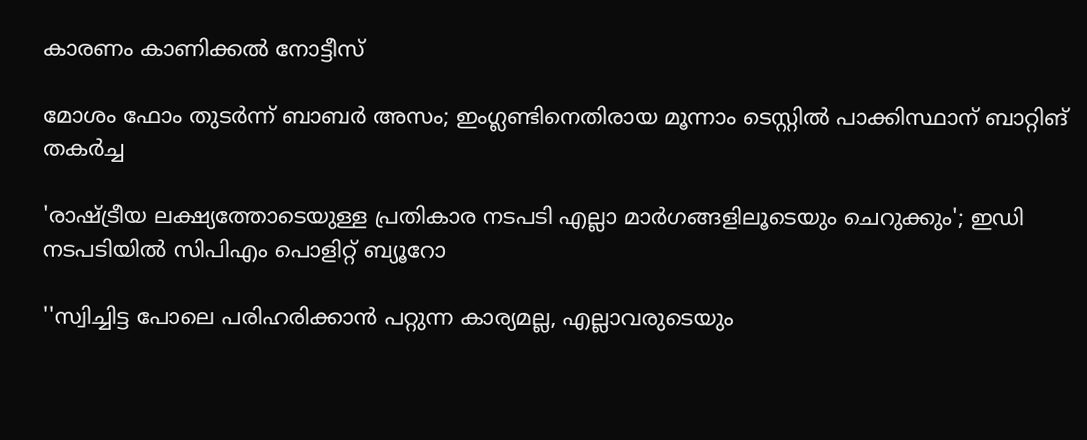കാരണം കാണിക്കൽ നോട്ടീസ്

മോശം ഫോം തുടർന്ന് ബാബർ അസം; ഇംഗ്ലണ്ടിനെതിരായ മൂന്നാം ടെസ്റ്റിൽ പാക്കിസ്ഥാന് ബാറ്റിങ് തകർച്ച

'രാഷ്ട്രീയ ലക്ഷ‍്യത്തോടെയുള്ള പ്രതികാര നടപടി എല്ലാ മാർഗങ്ങളിലൂടെയും ചെറുക്കും'; ഇഡി നടപടിയിൽ സിപിഎം പൊളിറ്റ് ബ‍്യൂറോ

''സ്വിച്ചിട്ട പോലെ പരിഹരിക്കാൻ പറ്റുന്ന കാര‍്യമല്ല, എല്ലാവരുടെയും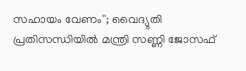സഹായം വേണം''; വൈദ‍്യുതി പ്രതിസന്ധിയിൽ മന്ത്രി സണ്ണി ജോസഫ്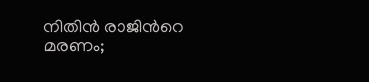നിതിൻ രാജിന്‍റെ മരണം;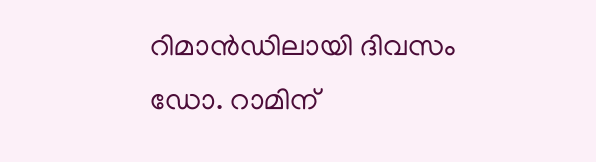റിമാൻഡിലായി ദിവസം ഡോ. റാമിന്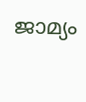ജാമ‍്യം